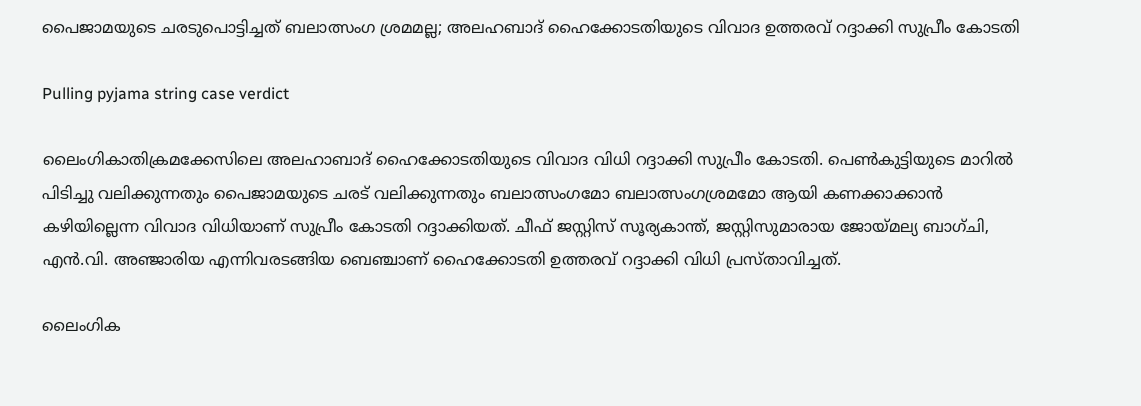പൈജാമയുടെ ചരടുപൊട്ടിച്ചത് ബലാത്സംഗ ശ്രമമല്ല; അലഹബാദ് ഹൈക്കോടതിയുടെ വിവാദ ഉത്തരവ് റദ്ദാക്കി സുപ്രീം കോടതി

Pulling pyjama string case verdict

ലൈംഗികാതിക്രമക്കേസിലെ അലഹാബാദ് ഹൈക്കോടതിയുടെ വിവാദ വിധി റദ്ദാക്കി സുപ്രീം കോടതി. പെൺകുട്ടിയുടെ മാറിൽ പിടിച്ചു വലിക്കുന്നതും പൈജാമയുടെ ചരട് വലിക്കുന്നതും ബലാത്സംഗമോ ബലാത്സംഗശ്രമമോ ആയി കണക്കാക്കാൻ കഴിയില്ലെന്ന വിവാദ വിധിയാണ് സുപ്രീം കോടതി റദ്ദാക്കിയത്. ചീഫ് ജസ്റ്റിസ് സൂര്യകാന്ത്, ജസ്റ്റിസുമാരായ ജോയ്മല്യ ബാഗ്ചി, എൻ.വി. അഞ്ജാരിയ എന്നിവരടങ്ങിയ ബെഞ്ചാണ് ഹൈക്കോടതി ഉത്തരവ് റദ്ദാക്കി വിധി പ്രസ്താവിച്ചത്.

ലൈംഗിക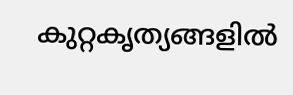കുറ്റകൃത്യങ്ങളിൽ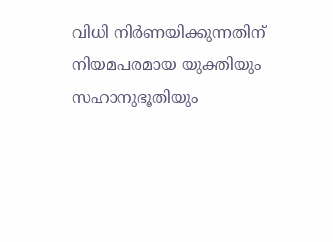വിധി നിർണയിക്കുന്നതിന് നിയമപരമായ യുക്തിയും സഹാനുഭൂതിയും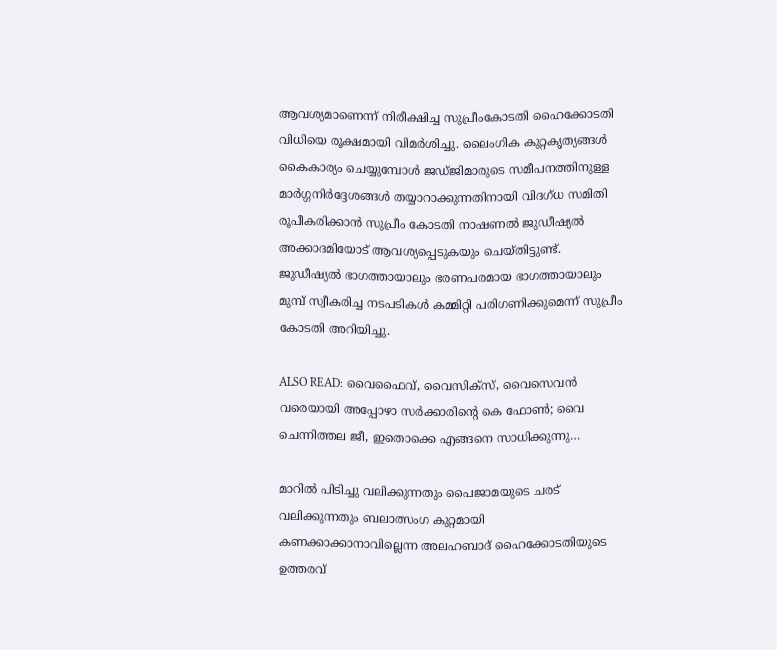ആവശ്യമാണെന്ന് നിരീക്ഷിച്ച സുപ്രീംകോടതി ഹൈക്കോടതി വിധിയെ രൂക്ഷമായി വിമർശിച്ചു. ലൈംഗിക കുറ്റകൃത്യങ്ങൾ കൈകാര്യം ചെയ്യുമ്പോൾ ജഡ്ജിമാരുടെ സമീപനത്തിനുള്ള മാർഗ്ഗനിർദ്ദേശങ്ങൾ തയ്യാറാക്കുന്നതിനായി വിദഗ്ധ സമിതി രൂപീകരിക്കാൻ സുപ്രീം കോടതി നാഷണൽ ജുഡീഷ്യൽ അക്കാദമിയോട് ആവശ്യപ്പെടുകയും ചെയ്തിട്ടുണ്ട്. ജുഡീഷ്യൽ ഭാഗത്തായാലും ഭരണപരമായ ഭാഗത്തായാലും മുമ്പ് സ്വീകരിച്ച നടപടികൾ കമ്മിറ്റി പരിഗണിക്കുമെന്ന് സുപ്രീം കോടതി അറിയിച്ചു.

ALSO READ: വൈഫൈവ്, വൈസിക്സ്, വൈസെവൻ വരെയായി അപ്പോ‍ഴാ സർക്കാരിന്റെ കെ ഫോൺ; വൈ ചെന്നിത്തല ജീ, ഇതൊക്കെ എങ്ങനെ സാധിക്കുന്നു…

മാറിൽ പിടിച്ചു വലിക്കുന്നതും പൈജാമയുടെ ചരട് വലിക്കുന്നതും ബലാത്സംഗ കുറ്റമായി കണക്കാക്കാനാവില്ലെന്ന അലഹബാദ് ഹൈക്കോടതിയുടെ ഉത്തരവ്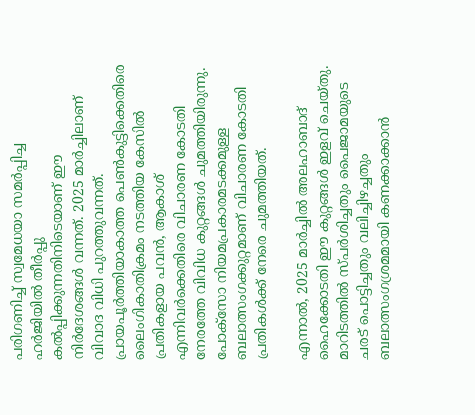പരിഗണിച്ച് സ്വമേധയാ സമർപ്പിച്ച ഹർജിയിൽ തീർപ്പു കൽപ്പിക്കുന്നതിനിടെയാണ് ഈ നിർദേശങ്ങൾ വന്നത്. 2025 മാർച്ചിലാണ് വിവാദ വിധി പുറത്തുവന്നത്. പ്രായപൂർത്തിയാകാത്ത പെൺകുട്ടിക്കെതിരെ ലൈംഗികാതിക്രമം നടത്തിയ കേസിൽ പ്രതികളായ പവൻ, ആകാശ് എന്നിവർക്കെതിരെ വിചാരണ കോടതി നേരത്തേ വിവിധ കുറ്റങ്ങൾ ചുമത്തിയിരുന്നു. പോക്‌സോ നിയമപ്രകാരമടക്കമുള്ള ബലാത്സംഗക്കുറ്റമാണ് വിചാരണ കോടതി പ്രതികള്‍ക്ക് നേരെ ചുമത്തിയത്.

എന്നാൽ, 2025 മാർച്ചിൽ അലഹാബാദ് ഹൈക്കോടതി ഈ കുറ്റങ്ങൾ ഇളവ് ചെയ്തു. മാറിടത്തിൽ സ്പർശിച്ചതും പൈജാമയുടെ ചരട് പൊട്ടിച്ചതും വലിച്ചിഴച്ചതും ബലാത്സംഗശ്രമമായി കണക്കാക്കാൻ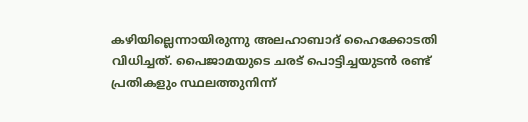കഴിയില്ലെന്നായിരുന്നു അലഹാബാദ് ഹൈക്കോടതി വിധിച്ചത്. പൈജാമയുടെ ചരട് പൊട്ടിച്ചയുടൻ രണ്ട് പ്രതികളും സ്ഥലത്തുനിന്ന്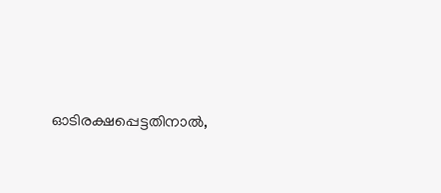ഓടിരക്ഷപ്പെട്ടതിനാൽ,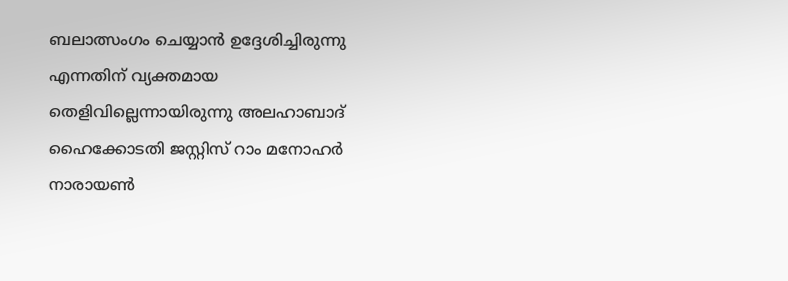ബലാത്സംഗം ചെയ്യാൻ ഉദ്ദേശിച്ചിരുന്നു എന്നതിന് വ്യക്തമായ തെളിവില്ലെന്നായിരുന്നു അലഹാബാദ് ഹൈക്കോടതി ജസ്റ്റിസ് റാം മനോഹർ നാരായൺ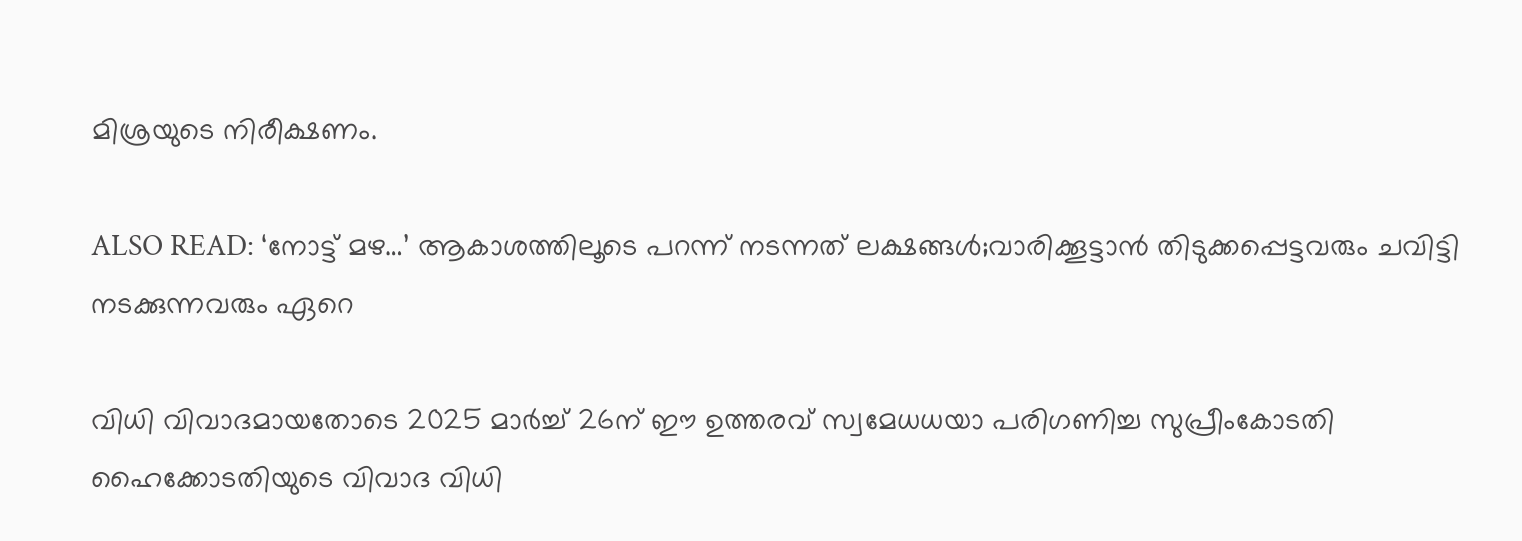മിശ്രയുടെ നിരീക്ഷണം.

ALSO READ: ‘നോട്ട് മഴ…’ ആകാശത്തിലൂടെ പറന്ന് നടന്നത് ലക്ഷങ്ങൾ;വാരിക്കൂട്ടാൻ തിടുക്കപ്പെട്ടവരും ചവിട്ടി നടക്കുന്നവരും ഏറെ

വിധി വിവാദമായതോടെ 2025 മാർച്ച് 26ന് ഈ ഉത്തരവ് സ്വമേധധയാ പരിഗണിച്ച സുപ്രീംകോടതി ഹൈക്കോടതിയുടെ വിവാദ വിധി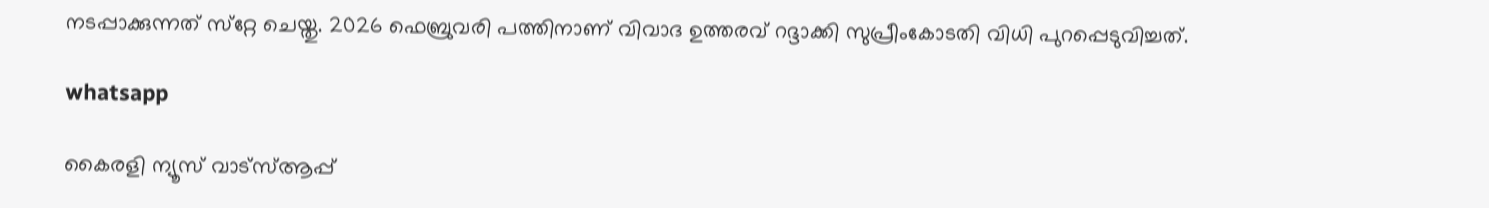നടപ്പാക്കുന്നത് സ്‌റ്റേ ചെയ്തു. 2026 ഫെബ്രുവരി പത്തിനാണ് വിവാദ ഉത്തരവ് റദ്ദാക്കി സുപ്രീംകോടതി വിധി പുറപ്പെടുവിച്ചത്.

whatsapp

കൈരളി ന്യൂസ് വാട്‌സ്ആപ്പ്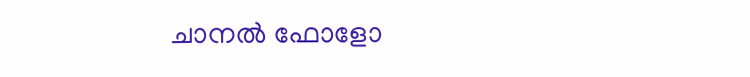ചാനല്‍ ഫോളോ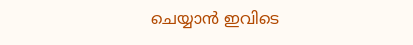ചെയ്യാന്‍ ഇവിടെ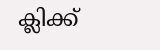ക്ലിക്ക്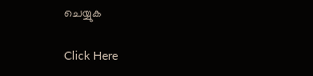ചെയ്യുക

Click Here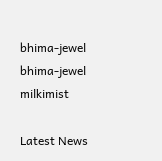bhima-jewel
bhima-jewel
milkimist

Latest News